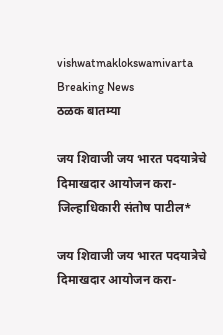vishwatmaklokswamivarta
Breaking News
ठळक बातम्या

जय शिवाजी जय भारत पदयात्रेचे दिमाखदार आयोजन करा- जिल्हाधिकारी संतोष पाटील*

जय शिवाजी जय भारत पदयात्रेचे दिमाखदार आयोजन करा-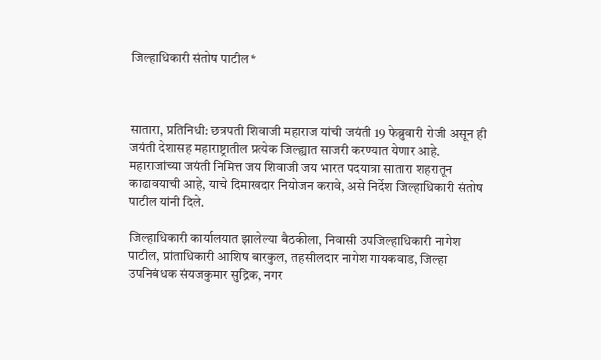जिल्हाधिकारी संतोष पाटील*



सातारा, प्रतिनिधी: छत्रपती शिवाजी महाराज यांची जयंती 19 फेब्रुवारी रोजी असून ही जयंती देशासह महाराष्ट्रातील प्रत्येक जिल्ह्यात साजरी करण्यात येणार आहे. महाराजांच्या जयंती निमित्त जय शिवाजी जय भारत पदयात्रा सातारा शहरातून काढावयाची आहे, याचे दिमाखदार नियोजन करावे, असे निर्देश जिल्हाधिकारी संतोष पाटील यांनी दिले.

जिल्हाधिकारी कार्यालयात झालेल्या बैठकीला, निवासी उपजिल्हाधिकारी नागेश पाटील, प्रांताधिकारी आशिष बारकुल, तहसीलदार नागेश गायकवाड, जिल्हा उपनिबंधक संयजकुमार सुद्रिक, नगर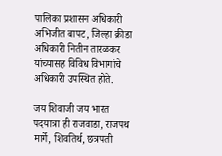पालिका प्रशासन अधिकारी अभिजीत बापट, जिल्हा क्रीडा अधिकारी नितीन तारळकर यांच्यासह विविध विभागांचे अधिकारी उपस्थित होते.

जय शिवाजी जय भारत पदयात्रा ही राजवाडा, राजपथ मार्गे, शिवतिर्थ, छत्रपती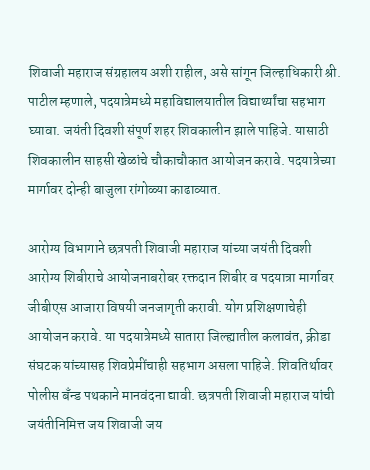शिवाजी महाराज संग्रहालय अशी राहील, असे सांगून जिल्हाधिकारी श्री. पाटील म्हणाले, पदयात्रेमध्ये महाविद्यालयातील विद्यार्थ्यांचा सहभाग घ्यावा. जयंती दिवशी संपूर्ण शहर शिवकालीन झाले पाहिजे. यासाठी शिवकालीन साहसी खेळांचे चौकाचौकात आयोजन करावे. पदयात्रेच्या मार्गावर दोन्ही बाजुला रांगोळ्या काढाव्यात.

आरोग्य विभागाने छत्रपती शिवाजी महाराज यांच्या जयंती दिवशी आरोग्य शिबीराचे आयोजनाबरोबर रक्तदान शिबीर व पदयात्रा मार्गावर जीबीएस आजारा विषयी जनजागृती करावी. योग प्रशिक्षणाचेही आयोजन करावे. या पदयात्रेमध्ये सातारा जिल्ह्यातील कलावंत, क्रीडा संघटक यांच्यासह शिवप्रेमींचाही सहभाग असला पाहिजे. शिवतिर्थावर पोलीस बँन्ड पथकाने मानवंदना द्यावी. छत्रपती शिवाजी महाराज यांची जयंतीनिमित्त जय शिवाजी जय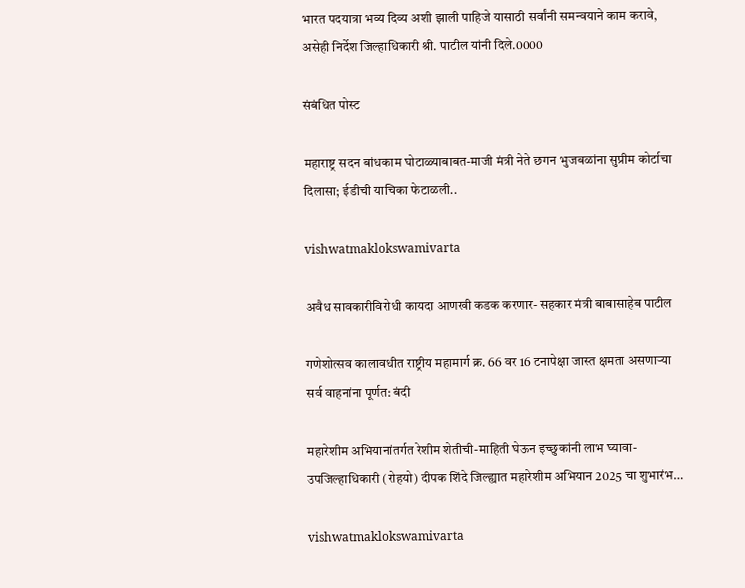भारत पदयात्रा भव्य दिव्य अशी झाली पाहिजे यासाठी सर्वांनी समन्वयाने काम करावे, असेही निर्देश जिल्हाधिकारी श्री. पाटील यांनी दिले.0000

संबंधित पोस्ट

महाराष्ट्र सदन बांधकाम घोटाळ्याबाबत-माजी मंत्री नेते छगन भुजबळांना सुप्रीम कोर्टाचा दिलासा; ईडीची याचिका फेटाळली..

vishwatmaklokswamivarta

अवैध सावकारीविरोधी कायदा आणखी कडक करणार- सहकार मंत्री बाबासाहेब पाटील

गणेशोत्सव कालावधीत राष्ट्रीय महामार्ग क्र. 66 वर 16 टनापेक्षा जास्त क्षमता असणाऱ्या सर्व वाहनांना पूर्णत: बंदी

महारेशीम अभियानांतर्गत रेशीम शेतीची-माहिती घेऊन इच्छुकांनी लाभ घ्यावा- उपजिल्हाधिकारी (रोहयो) दीपक शिंदे जिल्ह्यात महारेशीम अभियान 2025 चा शुभारंभ…

vishwatmaklokswamivarta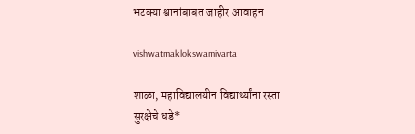भटक्या श्वानांबाबत जाहीर आवाहन

vishwatmaklokswamivarta

शाळा, महाविद्यालयीन विद्यार्थ्यांना रस्ता सुरक्षेचे धडे*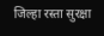जिल्हा रस्ता सुरक्षा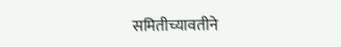समितीच्यावतीने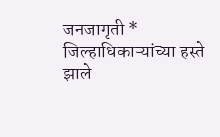जनजागृती * जिल्हाधिकाऱ्यांच्या हस्ते झाले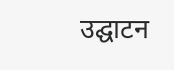उद्घाटन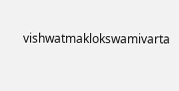vishwatmaklokswamivarta